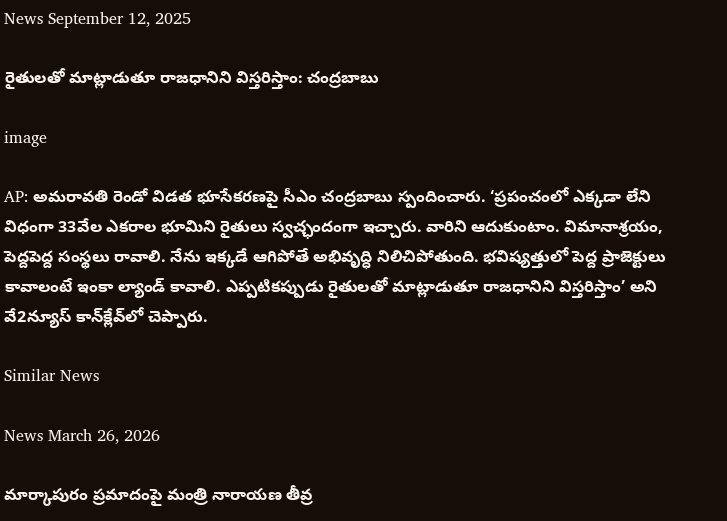News September 12, 2025

రైతులతో మాట్లాడుతూ రాజధానిని విస్తరిస్తాం: చంద్రబాబు

image

AP: అమరావతి రెండో విడత భూసేకరణపై సీఎం చంద్రబాబు స్పందించారు. ‘ప్రపంచంలో ఎక్కడా లేని విధంగా 33వేల ఎకరాల భూమిని రైతులు స్వచ్ఛందంగా ఇచ్చారు. వారిని ఆదుకుంటాం. విమానాశ్రయం, పెద్దపెద్ద సంస్థలు రావాలి. నేను ఇక్కడే ఆగిపోతే అభివృద్ధి నిలిచిపోతుంది. భవిష్యత్తులో పెద్ద ప్రాజెక్టులు కావాలంటే ఇంకా ల్యాండ్ కావాలి. ఎప్పటికప్పుడు రైతులతో మాట్లాడుతూ రాజధానిని విస్తరిస్తాం’ అని వే2న్యూస్ కాన్‌క్లేవ్‌లో చెప్పారు.

Similar News

News March 26, 2026

మార్కాపురం ప్రమాదంపై మంత్రి నారాయణ తీవ్ర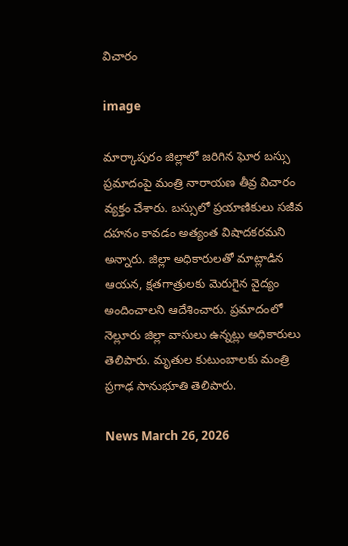విచారం

image

మార్కాపురం జిల్లాలో జరిగిన ఘోర బస్సు ప్రమాదంపై మంత్రి నారాయణ తీవ్ర విచారం వ్యక్తం చేశారు. బస్సులో ప్రయాణికులు సజీవ దహనం కావడం అత్యంత విషాదకరమని అన్నారు. జిల్లా అధికారులతో మాట్లాడిన ఆయన, క్షతగాత్రులకు మెరుగైన వైద్యం అందించాలని ఆదేశించారు. ప్రమాదంలో నెల్లూరు జిల్లా వాసులు ఉన్నట్లు అధికారులు తెలిపారు. మృతుల కుటుంబాలకు మంత్రి ప్రగాఢ సానుభూతి తెలిపారు.

News March 26, 2026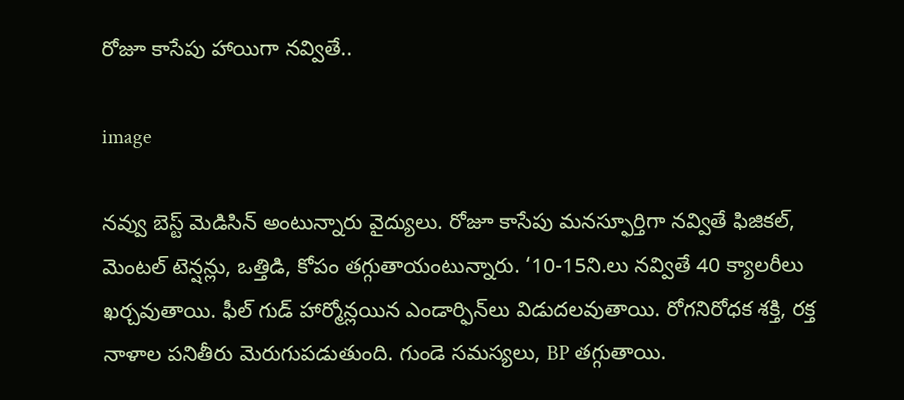రోజూ కాసేపు హాయిగా నవ్వితే..

image

నవ్వు బెస్ట్ మెడిసిన్ అంటున్నారు వైద్యులు. రోజూ కాసేపు మనస్ఫూర్తిగా నవ్వితే ఫిజికల్, మెంటల్ టెన్షన్లు, ఒత్తిడి, కోపం తగ్గుతాయంటున్నారు. ‘10-15ని.లు నవ్వితే 40 క్యాలరీలు ఖర్చవుతాయి. ఫీల్ గుడ్ హార్మోన్లయిన ఎండార్ఫిన్‌లు విడుదలవుతాయి. రోగనిరోధక శక్తి, రక్త నాళాల పనితీరు మెరుగుపడుతుంది. గుండె సమస్యలు, BP తగ్గుతాయి.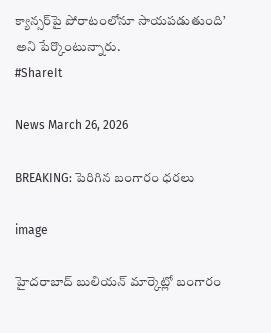క్యాన్సర్‌పై పోరాటంలోనూ సాయపడుతుంది’ అని పేర్కొంటున్నారు.
#ShareIt

News March 26, 2026

BREAKING: పెరిగిన బంగారం ధరలు

image

హైదరాబాద్ బులియన్ మార్కెట్లో బంగారం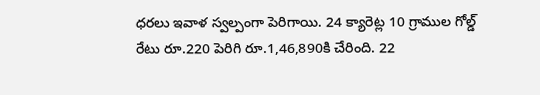ధరలు ఇవాళ స్వల్పంగా పెరిగాయి. 24 క్యారెట్ల 10 గ్రాముల గోల్డ్ రేటు రూ.220 పెరిగి రూ.1,46,890కి చేరింది. 22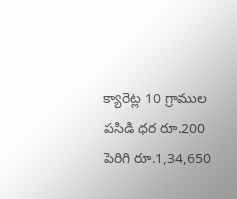క్యారెట్ల 10 గ్రాముల పసిడి ధర రూ.200 పెరిగి రూ.1,34,650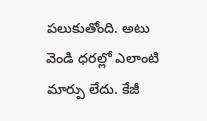పలుకుతోంది. అటు వెండి ధరల్లో ఎలాంటి మార్పు లేదు. కేజీ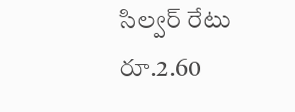సిల్వర్ రేటు రూ.2.60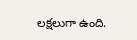లక్షలుగా ఉంది.